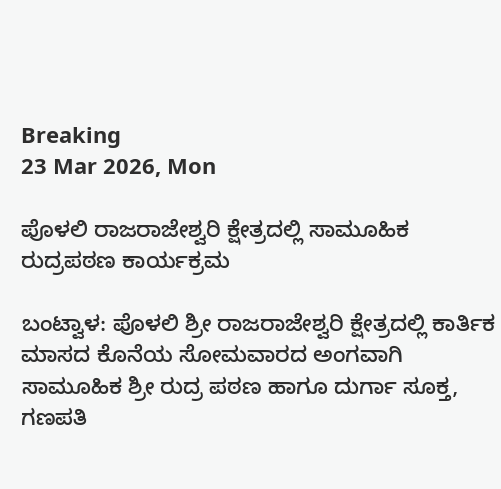Breaking
23 Mar 2026, Mon

ಪೊಳಲಿ ರಾಜರಾಜೇಶ್ವರಿ ಕ್ಷೇತ್ರದಲ್ಲಿ ಸಾಮೂಹಿಕ ರುದ್ರಪಠಣ ಕಾರ್ಯಕ್ರಮ

ಬಂಟ್ವಾಳ: ಪೊಳಲಿ ಶ್ರೀ ರಾಜರಾಜೇಶ್ವರಿ ಕ್ಷೇತ್ರದಲ್ಲಿ ಕಾರ್ತಿಕ ಮಾಸದ ಕೊನೆಯ ಸೋಮವಾರದ ಅಂಗವಾಗಿ ಸಾಮೂಹಿಕ ಶ್ರೀ ರುದ್ರ ಪಠಣ ಹಾಗೂ ದುರ್ಗಾ ಸೂಕ್ತ, ಗಣಪತಿ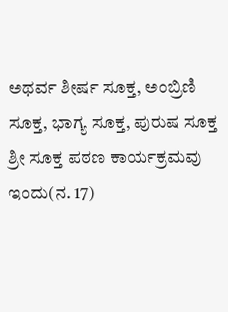ಅಥರ್ವ ಶೀರ್ಷ ಸೂಕ್ತ, ಅಂಬ್ರಿಣಿ ಸೂಕ್ತ, ಭಾಗ್ಯ ಸೂಕ್ತ, ಪುರುಷ ಸೂಕ್ತ ಶ್ರೀ ಸೂಕ್ತ ಪಠಣ ಕಾರ್ಯಕ್ರಮವು ಇಂದು(ನ. 17)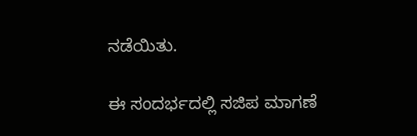ನಡೆಯಿತು.

ಈ ಸಂದರ್ಭದಲ್ಲಿ ಸಜಿಪ ಮಾಗಣೆ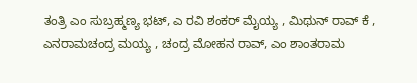ತಂತ್ರಿ ಎಂ ಸುಬ್ರಹ್ಮಣ್ಯ ಭಟ್, ಎ ರವಿ ಶಂಕರ್ ಮೈಯ್ಯ , ಮಿಥುನ್ ರಾವ್ ಕೆ , ಎನರಾಮಚಂದ್ರ ಮಯ್ಯ , ಚಂದ್ರ ಮೋಹನ ರಾವ್, ಎಂ ಶಾಂತರಾಮ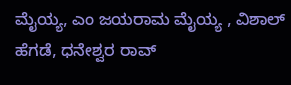ಮೈಯ್ಯ, ಎಂ ಜಯರಾಮ ಮೈಯ್ಯ , ವಿಶಾಲ್ ಹೆಗಡೆ, ಧನೇಶ್ವರ ರಾವ್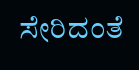ಸೇರಿದಂತೆ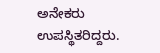ಅನೇಕರು ಉಪಸ್ಥಿತರಿದ್ದರು.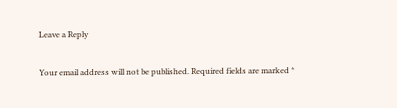Leave a Reply

Your email address will not be published. Required fields are marked *